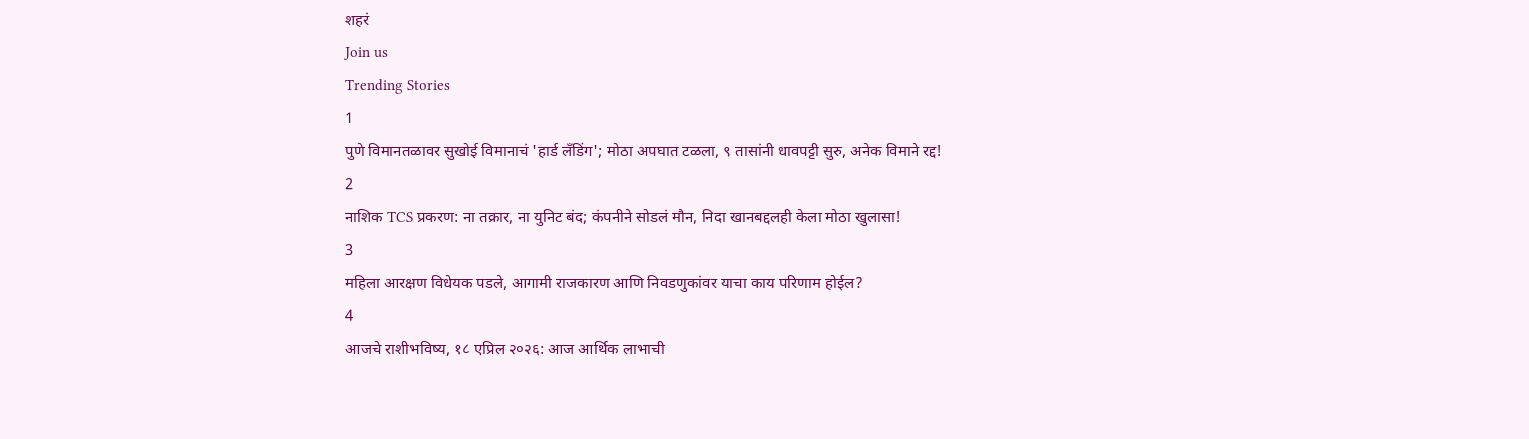शहरं
Join us
Trending Stories
1
पुणे विमानतळावर सुखोई विमानाचं 'हार्ड लँडिंग'; मोठा अपघात टळला, ९ तासांनी धावपट्टी सुरु, अनेक विमाने रद्द!
2
नाशिक TCS प्रकरण: ना तक्रार, ना युनिट बंद; कंपनीने सोडलं मौन, निदा खानबद्दलही केला मोठा खुलासा!
3
महिला आरक्षण विधेयक पडले, आगामी राजकारण आणि निवडणुकांवर याचा काय परिणाम होईल?
4
आजचे राशीभविष्य, १८ एप्रिल २०२६: आज आर्थिक लाभाची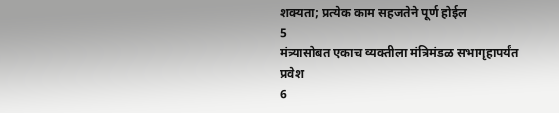शक्यता; प्रत्येक काम सहजतेने पूर्ण होईल
5
मंत्र्यासोबत एकाच व्यक्तीला मंत्रिमंडळ सभागृहापर्यंत प्रवेश
6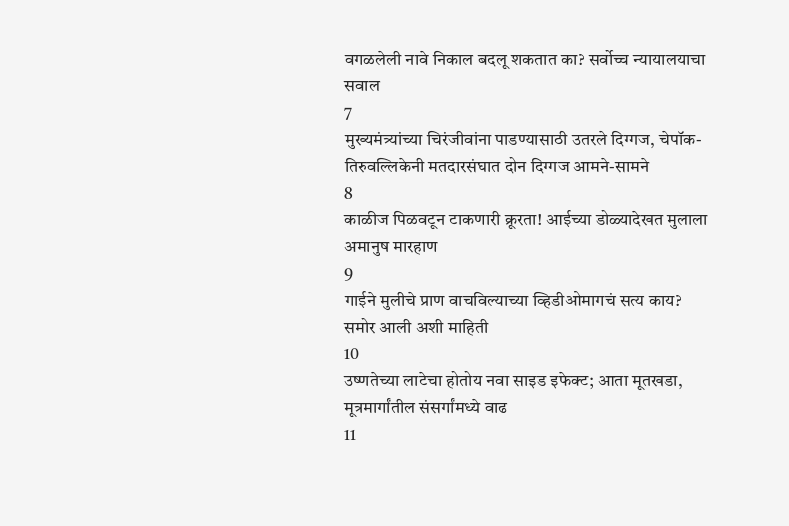वगळलेली नावे निकाल बदलू शकतात का? सर्वोच्च न्यायालयाचा सवाल
7
मुख्यमंत्र्यांच्या चिरंजीवांना पाडण्यासाठी उतरले दिग्गज, चेपॉक-तिरुवल्लिकेनी मतदारसंघात दोन दिग्गज आमने-सामने
8
काळीज पिळवटून टाकणारी क्रूरता! आईच्या डोळ्यादेखत मुलाला अमानुष मारहाण
9
गाईने मुलीचे प्राण वाचविल्याच्या व्हिडीओमागचं सत्य काय? समोर आली अशी माहिती
10
उष्णतेच्या लाटेचा होतोय नवा साइड इफेक्ट; आता मूतखडा, मूत्रमार्गांतील संसर्गांमध्ये वाढ
11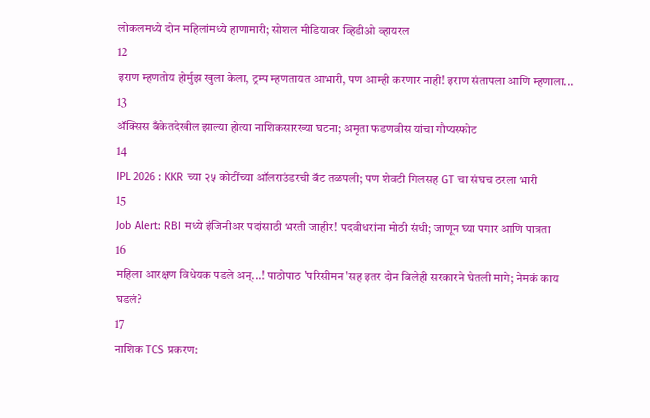लोकलमध्ये दोन महिलांमध्ये हाणामारी; सोशल मीडियावर व्हिडीओ व्हायरल
12
इराण म्हणतोय होर्मुझ खुला केला, ट्रम्प म्हणतायत आभारी, पण आम्ही करणार नाही! इराण संतापला आणि म्हणाला...
13
ॲक्सिस बँकेतदेखील झाल्या होत्या नाशिकसारख्या घटना; अमृता फडणवीस यांचा गौप्यस्फोट
14
IPL 2026 : KKR च्या २५ कोटींच्या ऑलराउंडरची बॅट तळपली; पण शेवटी गिलसह GT चा संघच ठरला भारी
15
Job Alert: RBI मध्ये इंजिनीअर पदांसाठी भरती जाहीर! पदवीधरांना मोठी संधी; जाणून घ्या पगार आणि पात्रता
16
महिला आरक्षण विधेयक पडले अन्...! पाठोपाठ 'परिसीमन'सह इतर दोन बिलेही सरकारने घेतली मागे; नेमकं काय घडलं?
17
नाशिक TCS प्रकरण: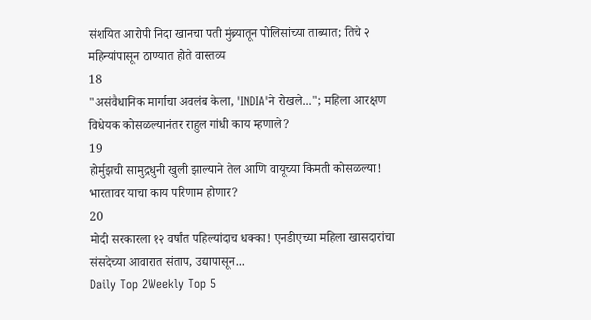संशयित आरोपी निदा खानचा पती मुंब्र्यातून पोलिसांच्या ताब्यात; तिचे २ महिन्यांपासून ठाण्यात होते वास्तव्य
18
"असंवैधानिक मार्गाचा अवलंब केला, 'INDIA'ने रोखले..."; महिला आरक्षण विधेयक कोसळल्यानंतर राहुल गांधी काय म्हणाले?
19
होर्मुझची सामुद्रधुनी खुली झाल्याने तेल आणि वायूच्या किमती कोसळल्या! भारतावर याचा काय परिणाम होणार?
20
मोदी सरकारला १२ वर्षांत पहिल्यांदाच धक्का! एनडीएच्या महिला खासदारांचा संसदेच्या आवारात संताप, उद्यापासून...
Daily Top 2Weekly Top 5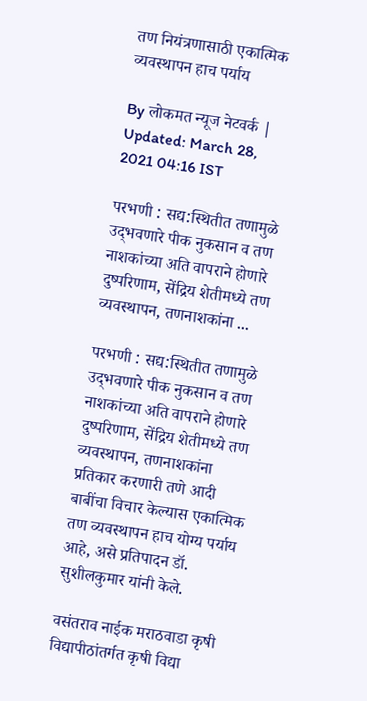तण नियंत्रणासाठी एकात्मिक व्यवस्थापन हाच पर्याय

By लोकमत न्यूज नेटवर्क | Updated: March 28, 2021 04:16 IST

परभणी : सद्य:स्थितीत तणामुळे उद्‌भवणारे पीक नुकसान व तण नाशकांच्या अति वापराने होणारे दुष्परिणाम, सेंद्रिय शेतीमध्ये तण व्यवस्थापन, तणनाशकांना ...

परभणी : सद्य:स्थितीत तणामुळे उद्‌भवणारे पीक नुकसान व तण नाशकांच्या अति वापराने होणारे दुष्परिणाम, सेंद्रिय शेतीमध्ये तण व्यवस्थापन, तणनाशकांना प्रतिकार करणारी तणे आदी बाबींचा विचार केल्यास एकात्मिक तण व्यवस्थापन हाच योग्य पर्याय आहे, असे प्रतिपादन डॉ. सुशीलकुमार यांनी केले.

वसंतराव नाईक मराठवाडा कृषी विद्यापीठांतर्गत कृषी विद्या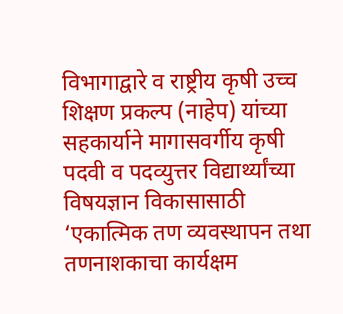विभागाद्वारे व राष्ट्रीय कृषी उच्च शिक्षण प्रकल्प (नाहेप) यांच्या सहकार्याने मागासवर्गीय कृषी पदवी व पदव्युत्तर विद्यार्थ्यांच्या विषयज्ञान विकासासाठी ‘एकात्मिक तण व्यवस्थापन तथा तणनाशकाचा कार्यक्षम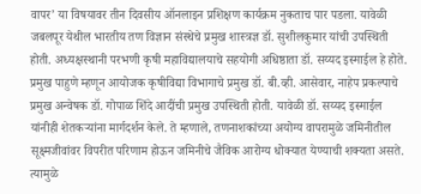वापर’ या विषयावर तीन दिवसीय ऑनलाइन प्रशिक्षण कार्यक्रम नुकताच पार पडला. यावेळी जबलपूर येथील भारतीय तण विज्ञान संस्थेचे प्रमुख शास्त्रज्ञ डॉ. सुशीलकुमार यांची उपस्थिती होती. अध्यक्षस्थानी परभणी कृषी महाविद्यालयाचे सहयोगी अधिष्ठाता डॉ. सय्यद इस्माईल हे होते. प्रमुख पाहुणे म्हणून आयोजक कृषीविद्या विभागाचे प्रमुख डॉ. बी.व्ही. आसेवार, नाहेप प्रकल्पाचे प्रमुख अन्वेषक डॉ. गोपाळ शिंदे आदींची प्रमुख उपस्थिती होती. यावेळी डॉ. सय्यद इस्माईल यांनीही शेतकऱ्यांना मार्गदर्शन केले. ते म्हणाले, तणनाशकांच्या अयोग्य वापरामुळे जमिनीतील सूक्ष्मजीवांवर विपरीत परिणाम होऊन जमिनीचे जैविक आरोग्य धोक्यात येण्याची शक्यता असते. त्यामुळे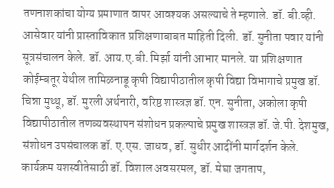तणनाशकांचा योग्य प्रमाणात वापर आवश्यक असल्याचे ते म्हणाले. डॉ. बी.व्ही. आसेवार यांनी प्रास्ताविकात प्रशिक्षणाबाबत माहिती दिली. डॉ. सुनीता पवार यांनी सूत्रसंचालन केले. डॉ. आय.ए.बी. मिर्झा यांनी आभार मानले. या प्रशिक्षणात कोईम्बतूर येथील तामिळनाडू कृषी विद्यापीठातील कृषी विद्या विभागाचे प्रमुख डॉ. चिन्ना मुथ्थू, डॉ. मुरली अर्थनारी, वरिष्ठ शास्त्रज्ञ डॉ. एन. सुनीता, अकोला कृषी विद्यापीठातील तणव्यवस्थापन संशोधन प्रकल्पाचे प्रमुख शास्त्रज्ञ डॉ. जे.पी. देशमुख, संशोधन उपसंचालक डॉ. ए.एस. जाधव, डॉ. सुधीर आदींनी मार्गदर्शन केले. कार्यक्रम यशस्वीतेसाठी डॉ. विशाल अवसरमल, डॉ. मेघा जगताप,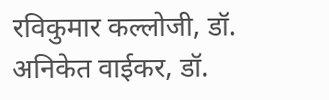रविकुमार कल्लोजी, डॉ. अनिकेत वाईकर, डॉ.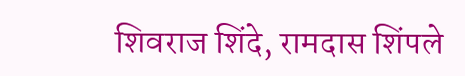शिवराज शिंदे, रामदास शिंपले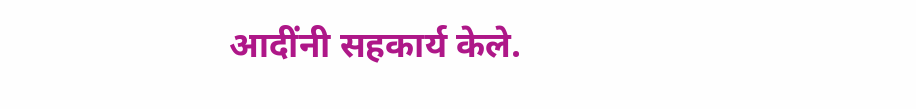आदींनी सहकार्य केले.